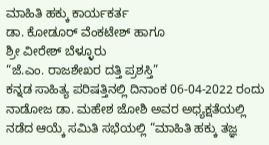ಮಾಹಿತಿ ಹಕ್ಕು ಕಾರ್ಯಕರ್ತ
ಡಾ. ಕೋಡೂರ್ ವೆಂಕಟೇಶ್ ಹಾಗೂ
ಶ್ರೀ ವೀರೇಶ್ ಬೆಳ್ಳೂರು
“ಜೆ.ಎಂ. ರಾಜಶೇಖರ ದತ್ತಿ ಪ್ರಶಸ್ತಿ”
ಕನ್ನಡ ಸಾಹಿತ್ಯ ಪರಿಷತ್ತಿನಲ್ಲಿ ದಿನಾಂಕ 06-04-2022 ರಂದು ನಾಡೋಜ ಡಾ. ಮಹೇಶ ಜೋಶಿ ಅವರ ಅಧ್ಯಕ್ಷತೆಯಲ್ಲಿ ನಡೆದ ಆಯ್ಕೆ ಸಮಿತಿ ಸಭೆಯಲ್ಲಿ “ಮಾಹಿತಿ ಹಕ್ಕು ತಜ್ಞ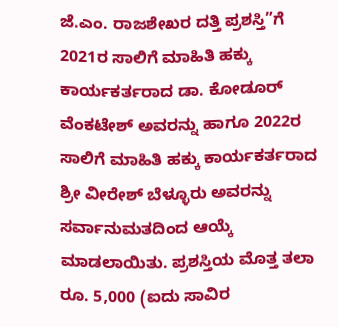ಜೆ.ಎಂ. ರಾಜಶೇಖರ ದತ್ತಿ ಪ್ರಶಸ್ತಿ”ಗೆ 2021ರ ಸಾಲಿಗೆ ಮಾಹಿತಿ ಹಕ್ಕು ಕಾರ್ಯಕರ್ತರಾದ ಡಾ. ಕೋಡೂರ್ ವೆಂಕಟೇಶ್ ಅವರನ್ನು ಹಾಗೂ 2022ರ ಸಾಲಿಗೆ ಮಾಹಿತಿ ಹಕ್ಕು ಕಾರ್ಯಕರ್ತರಾದ ಶ್ರೀ ವೀರೇಶ್ ಬೆಳ್ಳೂರು ಅವರನ್ನು ಸರ್ವಾನುಮತದಿಂದ ಆಯ್ಕೆ ಮಾಡಲಾಯಿತು. ಪ್ರಶಸ್ತಿಯ ಮೊತ್ತ ತಲಾ ರೂ. 5,000 (ಐದು ಸಾವಿರ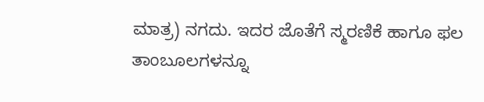ಮಾತ್ರ) ನಗದು. ಇದರ ಜೊತೆಗೆ ಸ್ಮರಣಿಕೆ ಹಾಗೂ ಫಲ ತಾಂಬೂಲಗಳನ್ನೂ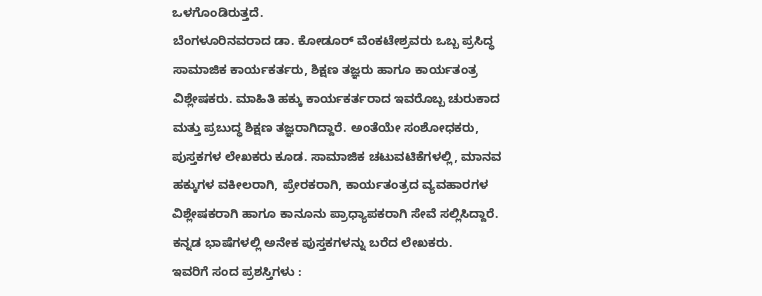ಒಳಗೊಂಡಿರುತ್ತದೆ.
ಬೆಂಗಳೂರಿನವರಾದ ಡಾ. ಕೋಡೂರ್ ವೆಂಕಟೇಶ್ರವರು ಒಬ್ಬ ಪ್ರಸಿದ್ಧ ಸಾಮಾಜಿಕ ಕಾರ್ಯಕರ್ತರು, ಶಿಕ್ಷಣ ತಜ್ಞರು ಹಾಗೂ ಕಾರ್ಯತಂತ್ರ ವಿಶ್ಲೇಷಕರು. ಮಾಹಿತಿ ಹಕ್ಕು ಕಾರ್ಯಕರ್ತರಾದ ಇವರೊಬ್ಬ ಚುರುಕಾದ ಮತ್ತು ಪ್ರಬುದ್ಧ ಶಿಕ್ಷಣ ತಜ್ಞರಾಗಿದ್ದಾರೆ. ಅಂತೆಯೇ ಸಂಶೋಧಕರು, ಪುಸ್ತಕಗಳ ಲೇಖಕರು ಕೂಡ. ಸಾಮಾಜಿಕ ಚಟುವಟಿಕೆಗಳಲ್ಲಿ, ಮಾನವ ಹಕ್ಕುಗಳ ವಕೀಲರಾಗಿ, ಪ್ರೇರಕರಾಗಿ, ಕಾರ್ಯತಂತ್ರದ ವ್ಯವಹಾರಗಳ ವಿಶ್ಲೇಷಕರಾಗಿ ಹಾಗೂ ಕಾನೂನು ಪ್ರಾಧ್ಯಾಪಕರಾಗಿ ಸೇವೆ ಸಲ್ಲಿಸಿದ್ದಾರೆ. ಕನ್ನಡ ಭಾಷೆಗಳಲ್ಲಿ ಅನೇಕ ಪುಸ್ತಕಗಳನ್ನು ಬರೆದ ಲೇಖಕರು.
ಇವರಿಗೆ ಸಂದ ಪ್ರಶಸ್ತಿಗಳು :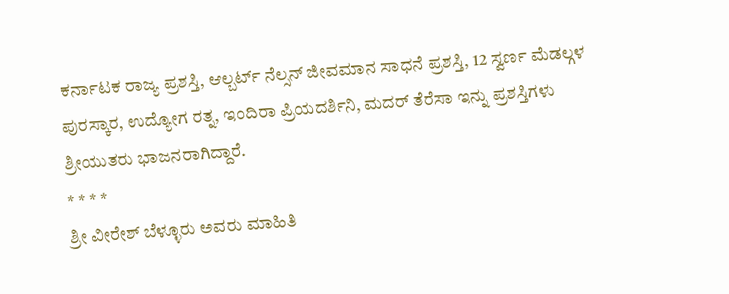ಕರ್ನಾಟಕ ರಾಜ್ಯ ಪ್ರಶಸ್ತಿ, ಆಲ್ಬರ್ಟ್ ನೆಲ್ಸನ್ ಜೀವಮಾನ ಸಾಧನೆ ಪ್ರಶಸ್ತಿ, 12 ಸ್ವರ್ಣ ಮೆಡಲ್ಗಳ ಪುರಸ್ಕಾರ, ಉದ್ಯೋಗ ರತ್ನ, ಇಂದಿರಾ ಪ್ರಿಯದರ್ಶಿನಿ, ಮದರ್ ತೆರೆಸಾ ಇನ್ನು ಪ್ರಶಸ್ತಿಗಳು ಶ್ರೀಯುತರು ಭಾಜನರಾಗಿದ್ದಾರೆ.
* * * *
ಶ್ರೀ ವೀರೇಶ್ ಬೆಳ್ಳೂರು ಅವರು ಮಾಹಿತಿ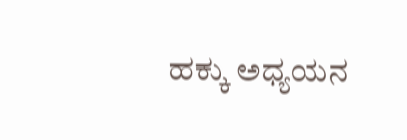ಹಕ್ಕು ಅಧ್ಯಯನ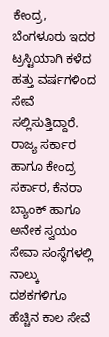ಕೇಂದ್ರ, ಬೆಂಗಳೂರು ಇದರ ಟ್ರಸ್ಟಿಯಾಗಿ ಕಳೆದ ಹತ್ತು ವರ್ಷಗಳಿಂದ ಸೇವೆ ಸಲ್ಲಿಸುತ್ತಿದ್ದಾರೆ. ರಾಜ್ಯ ಸರ್ಕಾರ ಹಾಗೂ ಕೇಂದ್ರ ಸರ್ಕಾರ, ಕೆನರಾ ಬ್ಯಾಂಕ್ ಹಾಗೂ ಅನೇಕ ಸ್ವಯಂ ಸೇವಾ ಸಂಸ್ಥೆಗಳಲ್ಲಿ ನಾಲ್ಕು ದಶಕಗಳಿಗೂ ಹೆಚ್ಚಿನ ಕಾಲ ಸೇವೆ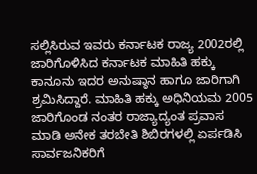ಸಲ್ಲಿಸಿರುವ ಇವರು ಕರ್ನಾಟಕ ರಾಜ್ಯ 2002ರಲ್ಲಿ ಜಾರಿಗೊಳಿಸಿದ ಕರ್ನಾಟಕ ಮಾಹಿತಿ ಹಕ್ಕು ಕಾನೂನು ಇದರ ಅನುಷ್ಠಾನ ಹಾಗೂ ಜಾರಿಗಾಗಿ ಶ್ರಮಿಸಿದ್ದಾರೆ. ಮಾಹಿತಿ ಹಕ್ಕು ಅಧಿನಿಯಮ 2005 ಜಾರಿಗೊಂಡ ನಂತರ ರಾಜ್ಯಾದ್ಯಂತ ಪ್ರವಾಸ ಮಾಡಿ ಅನೇಕ ತರಬೇತಿ ಶಿಬಿರಗಳಲ್ಲಿ ಏರ್ಪಡಿಸಿ ಸಾರ್ವಜನಿಕರಿಗೆ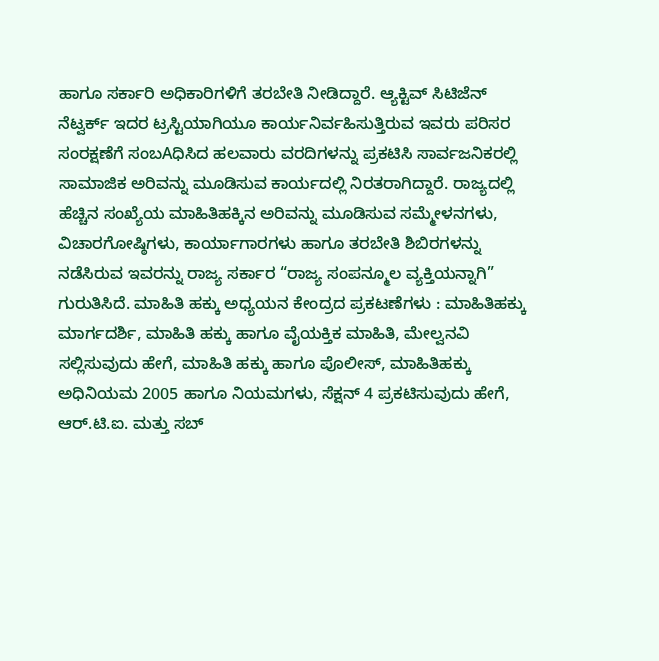ಹಾಗೂ ಸರ್ಕಾರಿ ಅಧಿಕಾರಿಗಳಿಗೆ ತರಬೇತಿ ನೀಡಿದ್ದಾರೆ. ಆ್ಯಕ್ಟಿವ್ ಸಿಟಿಜೆನ್ ನೆಟ್ವರ್ಕ್ ಇದರ ಟ್ರಸ್ಟಿಯಾಗಿಯೂ ಕಾರ್ಯನಿರ್ವಹಿಸುತ್ತಿರುವ ಇವರು ಪರಿಸರ ಸಂರಕ್ಷಣೆಗೆ ಸಂಬAಧಿಸಿದ ಹಲವಾರು ವರದಿಗಳನ್ನು ಪ್ರಕಟಿಸಿ ಸಾರ್ವಜನಿಕರಲ್ಲಿ ಸಾಮಾಜಿಕ ಅರಿವನ್ನು ಮೂಡಿಸುವ ಕಾರ್ಯದಲ್ಲಿ ನಿರತರಾಗಿದ್ದಾರೆ. ರಾಜ್ಯದಲ್ಲಿ ಹೆಚ್ಚಿನ ಸಂಖ್ಯೆಯ ಮಾಹಿತಿಹಕ್ಕಿನ ಅರಿವನ್ನು ಮೂಡಿಸುವ ಸಮ್ಮೇಳನಗಳು, ವಿಚಾರಗೋಷ್ಠಿಗಳು, ಕಾರ್ಯಾಗಾರಗಳು ಹಾಗೂ ತರಬೇತಿ ಶಿಬಿರಗಳನ್ನು ನಡೆಸಿರುವ ಇವರನ್ನು ರಾಜ್ಯ ಸರ್ಕಾರ “ರಾಜ್ಯ ಸಂಪನ್ಮೂಲ ವ್ಯಕ್ತಿಯನ್ನಾಗಿ” ಗುರುತಿಸಿದೆ. ಮಾಹಿತಿ ಹಕ್ಕು ಅಧ್ಯಯನ ಕೇಂದ್ರದ ಪ್ರಕಟಣೆಗಳು : ಮಾಹಿತಿಹಕ್ಕು ಮಾರ್ಗದರ್ಶಿ, ಮಾಹಿತಿ ಹಕ್ಕು ಹಾಗೂ ವೈಯಕ್ತಿಕ ಮಾಹಿತಿ, ಮೇಲ್ವನವಿ ಸಲ್ಲಿಸುವುದು ಹೇಗೆ, ಮಾಹಿತಿ ಹಕ್ಕು ಹಾಗೂ ಪೊಲೀಸ್, ಮಾಹಿತಿಹಕ್ಕು ಅಧಿನಿಯಮ 2005 ಹಾಗೂ ನಿಯಮಗಳು, ಸೆಕ್ಷನ್ 4 ಪ್ರಕಟಿಸುವುದು ಹೇಗೆ, ಆರ್.ಟಿ.ಐ. ಮತ್ತು ಸಬ್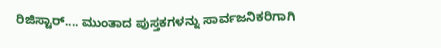ರಿಜಿಸ್ಟಾರ್.... ಮುಂತಾದ ಪುಸ್ತಕಗಳನ್ನು ಸಾರ್ವಜನಿಕರಿಗಾಗಿ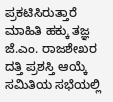ಪ್ರಕಟಿಸಿರುತ್ತಾರೆ
ಮಾಹಿತಿ ಹಕ್ಕು ತಜ್ಞ ಜೆ.ಎಂ. ರಾಜಶೇಖರ ದತ್ತಿ ಪ್ರಶಸ್ತಿ ಆಯ್ಕೆ ಸಮಿತಿಯ ಸಭೆಯಲ್ಲಿ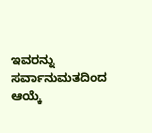ಇವರನ್ನು ಸರ್ವಾನುಮತದಿಂದ ಆಯ್ಕೆ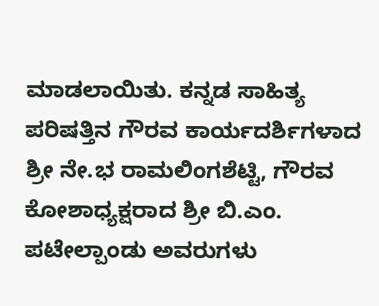ಮಾಡಲಾಯಿತು. ಕನ್ನಡ ಸಾಹಿತ್ಯ ಪರಿಷತ್ತಿನ ಗೌರವ ಕಾರ್ಯದರ್ಶಿಗಳಾದ ಶ್ರೀ ನೇ.ಭ ರಾಮಲಿಂಗಶೆಟ್ಟಿ, ಗೌರವ ಕೋಶಾಧ್ಯಕ್ಷರಾದ ಶ್ರೀ ಬಿ.ಎಂ. ಪಟೇಲ್ಪಾಂಡು ಅವರುಗಳು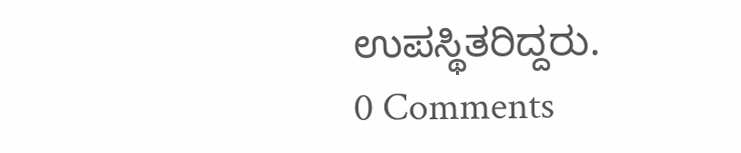ಉಪಸ್ಥಿತರಿದ್ದರು.
0 Comments